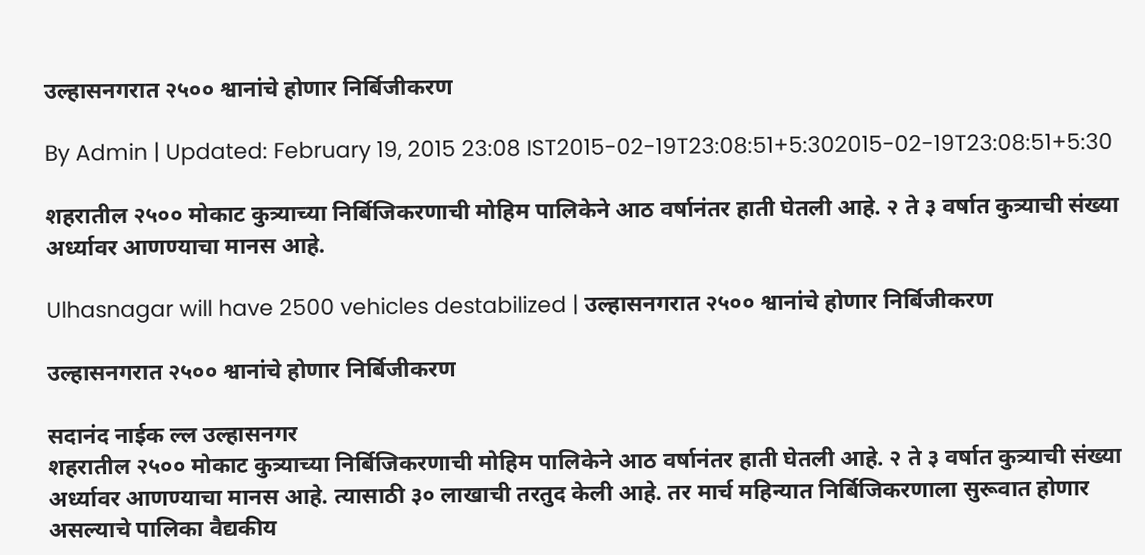उल्हासनगरात २५०० श्वानांचे होणार निर्बिजीकरण

By Admin | Updated: February 19, 2015 23:08 IST2015-02-19T23:08:51+5:302015-02-19T23:08:51+5:30

शहरातील २५०० मोकाट कुत्र्याच्या निर्बिजिकरणाची मोहिम पालिकेने आठ वर्षानंतर हाती घेतली आहे. २ ते ३ वर्षात कुत्र्याची संख्या अर्ध्यावर आणण्याचा मानस आहे.

Ulhasnagar will have 2500 vehicles destabilized | उल्हासनगरात २५०० श्वानांचे होणार निर्बिजीकरण

उल्हासनगरात २५०० श्वानांचे होणार निर्बिजीकरण

सदानंद नाईक ल्ल उल्हासनगर
शहरातील २५०० मोकाट कुत्र्याच्या निर्बिजिकरणाची मोहिम पालिकेने आठ वर्षानंतर हाती घेतली आहे. २ ते ३ वर्षात कुत्र्याची संख्या अर्ध्यावर आणण्याचा मानस आहे. त्यासाठी ३० लाखाची तरतुद केली आहे. तर मार्च महिन्यात निर्बिजिकरणाला सुरूवात होणार असल्याचे पालिका वैद्यकीय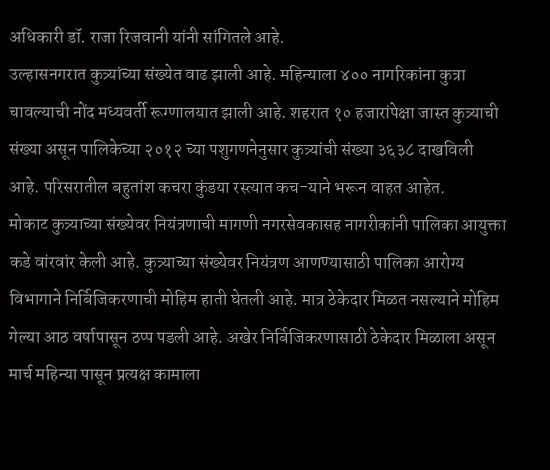अधिकारी डॉ. राजा रिजवानी यांनी सांगितले आहे.
उल्हासनगरात कुत्र्यांच्या संख्येत वाढ झाली आहे. महिन्याला ४०० नागरिकांना कुत्रा चावल्याची नोंद मध्यवर्ती रूग्णालयात झाली आहे. शहरात १० हजारांपेक्षा जास्त कुत्र्याची संख्या असून पालिकेच्या २०१२ च्या पशुगणनेनुसार कुत्र्यांची संख्या ३६३८ दाखविली आहे. परिसरातील बहुतांश कचरा कुंडया रस्त्यात कच-याने भरून वाहत आहेत.
मोकाट कुत्र्याच्या संख्येवर नियंत्रणाची मागणी नगरसेवकासह नागरीकांनी पालिका आयुक्ता कडे वांरवांर केली आहे. कुत्र्याच्या संख्येवर नियंत्रण आणण्यासाठी पालिका आरोग्य विभागाने निर्बिजिकरणाची मोहिम हाती घेतली आहे. मात्र ठेकेदार मिळत नसल्याने मोहिम गेल्या आठ वर्षापासून ठप्प पडली आहे. अखेर निर्बिजिकरणासाठी ठेकेदार मिळाला असून मार्च महिन्या पासून प्रत्यक्ष कामाला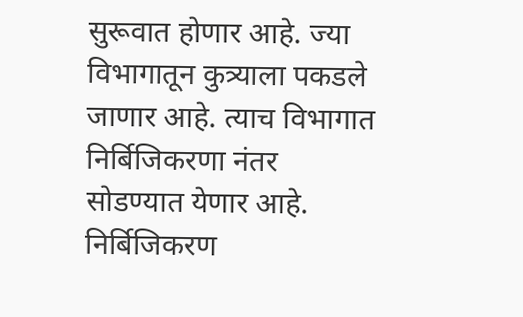सुरूवात होणार आहे. ज्या विभागातून कुत्र्याला पकडले जाणार आहे. त्याच विभागात निर्बिजिकरणा नंतर सोडण्यात येणार आहे.
निर्बिजिकरण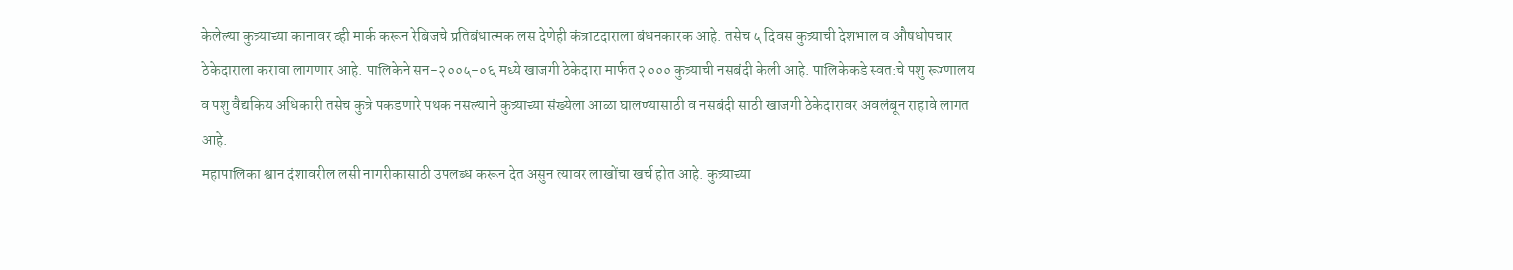केलेल्या कुत्र्याच्या कानावर व्ही मार्क करून रेबिजचे प्रतिबंधात्मक लस देणेही कंत्राटदाराला बंधनकारक आहे. तसेच ५ दिवस कुत्र्याची देशभाल व औषधोपचार ठेकेदाराला करावा लागणार आहे. पालिकेने सन-२००५-०६ मध्ये खाजगी ठेकेदारा मार्फत २००० कुत्र्याची नसबंदी केली आहे. पालिकेकडे स्वत:चे पशु रूग्णालय व पशु वैद्यकिय अधिकारी तसेच कुत्रे पकडणारे पथक नसल्याने कुत्र्याच्या संख्येला आळा घालण्यासाठी व नसबंदी साठी खाजगी ठेकेदारावर अवलंबून राहावे लागत आहे.
महापालिका श्वान दंशावरील लसी नागरीकासाठी उपलब्ध करून देत असुन त्यावर लाखोंचा खर्च होत आहे. कुत्र्याच्या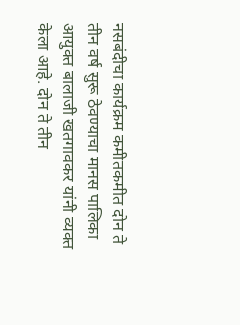नसबंदीचा कार्यक्रम कमीतकमीत दोन ते तीन वर्ष सुरू ठेवण्याचा मानस पालिका आयुक्त बालाजी खतगावकर यांनी व्यक्त केला आहे. दोन ते तीन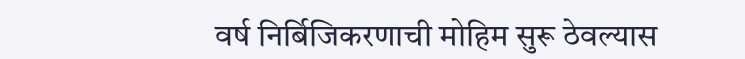वर्ष निर्बिजिकरणाची मोहिम सुरू ठेवल्यास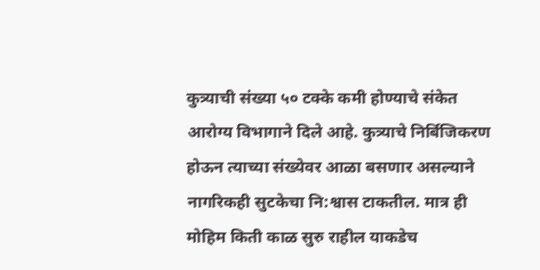कुत्र्याची संख्या ५० टक्के कमी होण्याचे संकेत आरोग्य विभागाने दिले आहे. कुत्र्याचे निर्बिजिकरण होऊन त्याच्या संख्येवर आळा बसणार असल्याने नागरिकही सुटकेचा नि:श्वास टाकतील. मात्र ही मोहिम किती काळ सुरु राहील याकडेच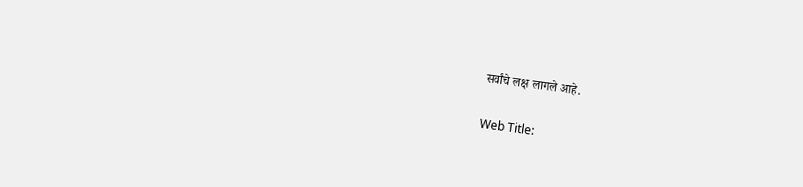सर्वांचे लक्ष लागले आहे.

Web Title: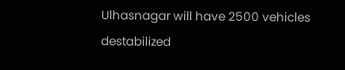Ulhasnagar will have 2500 vehicles destabilized